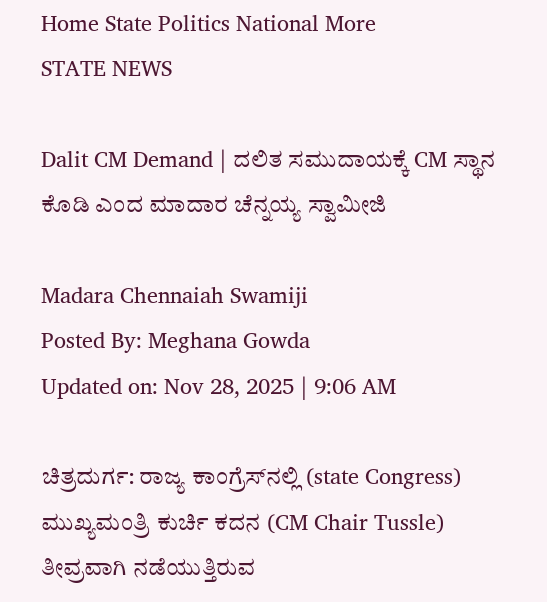Home State Politics National More
STATE NEWS

Dalit CM Demand | ದಲಿತ ಸಮುದಾಯಕ್ಕೆ CM ಸ್ಥಾನ ಕೊಡಿ ಎಂದ ಮಾದಾರ ಚೆನ್ನಯ್ಯ ಸ್ವಾಮೀಜಿ

Madara Chennaiah Swamiji
Posted By: Meghana Gowda
Updated on: Nov 28, 2025 | 9:06 AM

ಚಿತ್ರದುರ್ಗ: ರಾಜ್ಯ ಕಾಂಗ್ರೆಸ್‌ನಲ್ಲಿ (state Congress) ಮುಖ್ಯಮಂತ್ರಿ ಕುರ್ಚಿ ಕದನ (CM Chair Tussle) ತೀವ್ರವಾಗಿ ನಡೆಯುತ್ತಿರುವ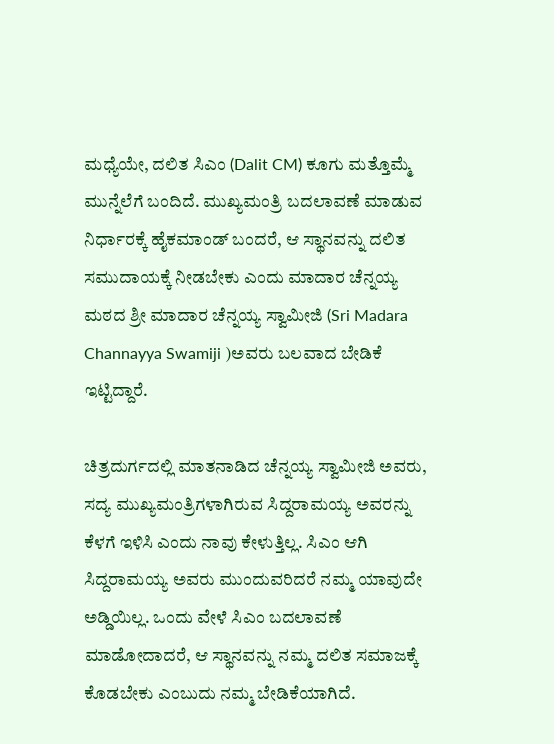ಮಧ್ಯೆಯೇ, ದಲಿತ ಸಿಎಂ (Dalit CM) ಕೂಗು ಮತ್ತೊಮ್ಮೆ ಮುನ್ನೆಲೆಗೆ ಬಂದಿದೆ. ಮುಖ್ಯಮಂತ್ರಿ ಬದಲಾವಣೆ ಮಾಡುವ ನಿರ್ಧಾರಕ್ಕೆ ಹೈಕಮಾಂಡ್ ಬಂದರೆ, ಆ ಸ್ಥಾನವನ್ನು ದಲಿತ ಸಮುದಾಯಕ್ಕೆ ನೀಡಬೇಕು ಎಂದು ಮಾದಾರ ಚೆನ್ನಯ್ಯ ಮಠದ ಶ್ರೀ ಮಾದಾರ ಚೆನ್ನಯ್ಯ ಸ್ವಾಮೀಜಿ (Sri Madara Channayya Swamiji )ಅವರು ಬಲವಾದ ಬೇಡಿಕೆ ಇಟ್ಟಿದ್ದಾರೆ.

ಚಿತ್ರದುರ್ಗದಲ್ಲಿ ಮಾತನಾಡಿದ ಚೆನ್ನಯ್ಯ ಸ್ವಾಮೀಜಿ ಅವರು,  ಸದ್ಯ ಮುಖ್ಯಮಂತ್ರಿಗಳಾಗಿರುವ ಸಿದ್ದರಾಮಯ್ಯ ಅವರನ್ನು ಕೆಳಗೆ ಇಳಿಸಿ ಎಂದು ನಾವು ಕೇಳುತ್ತಿಲ್ಲ. ಸಿಎಂ ಆಗಿ ಸಿದ್ದರಾಮಯ್ಯ ಅವರು ಮುಂದುವರಿದರೆ ನಮ್ಮ ಯಾವುದೇ ಅಡ್ಡಿಯಿಲ್ಲ. ಒಂದು ವೇಳೆ ಸಿಎಂ ಬದಲಾವಣೆ ಮಾಡೋದಾದರೆ, ಆ ಸ್ಥಾನವನ್ನು ನಮ್ಮ ದಲಿತ ಸಮಾಜಕ್ಕೆ ಕೊಡಬೇಕು ಎಂಬುದು ನಮ್ಮ ಬೇಡಿಕೆಯಾಗಿದೆ.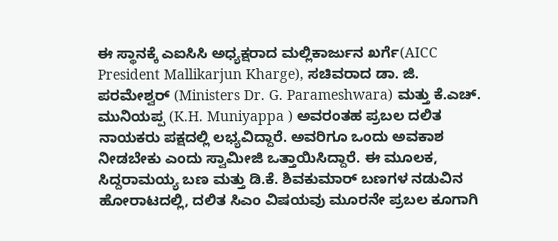ಈ ಸ್ಥಾನಕ್ಕೆ ಎಐಸಿಸಿ ಅಧ್ಯಕ್ಷರಾದ ಮಲ್ಲಿಕಾರ್ಜುನ ಖರ್ಗೆ(AICC President Mallikarjun Kharge), ಸಚಿವರಾದ ಡಾ. ಜಿ. ಪರಮೇಶ್ವರ್ (Ministers Dr. G. Parameshwara) ಮತ್ತು ಕೆ.ಎಚ್. ಮುನಿಯಪ್ಪ (K.H. Muniyappa ) ಅವರಂತಹ ಪ್ರಬಲ ದಲಿತ ನಾಯಕರು ಪಕ್ಷದಲ್ಲಿ ಲಭ್ಯವಿದ್ದಾರೆ. ಅವರಿಗೂ ಒಂದು ಅವಕಾಶ ನೀಡಬೇಕು ಎಂದು ಸ್ವಾಮೀಜಿ ಒತ್ತಾಯಿಸಿದ್ದಾರೆ. ಈ ಮೂಲಕ, ಸಿದ್ದರಾಮಯ್ಯ ಬಣ ಮತ್ತು ಡಿ.ಕೆ. ಶಿವಕುಮಾರ್ ಬಣಗಳ ನಡುವಿನ ಹೋರಾಟದಲ್ಲಿ, ದಲಿತ ಸಿಎಂ ವಿಷಯವು ಮೂರನೇ ಪ್ರಬಲ ಕೂಗಾಗಿ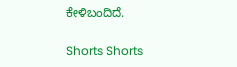ಕೇಳಿಬಂದಿದೆ.

Shorts Shorts